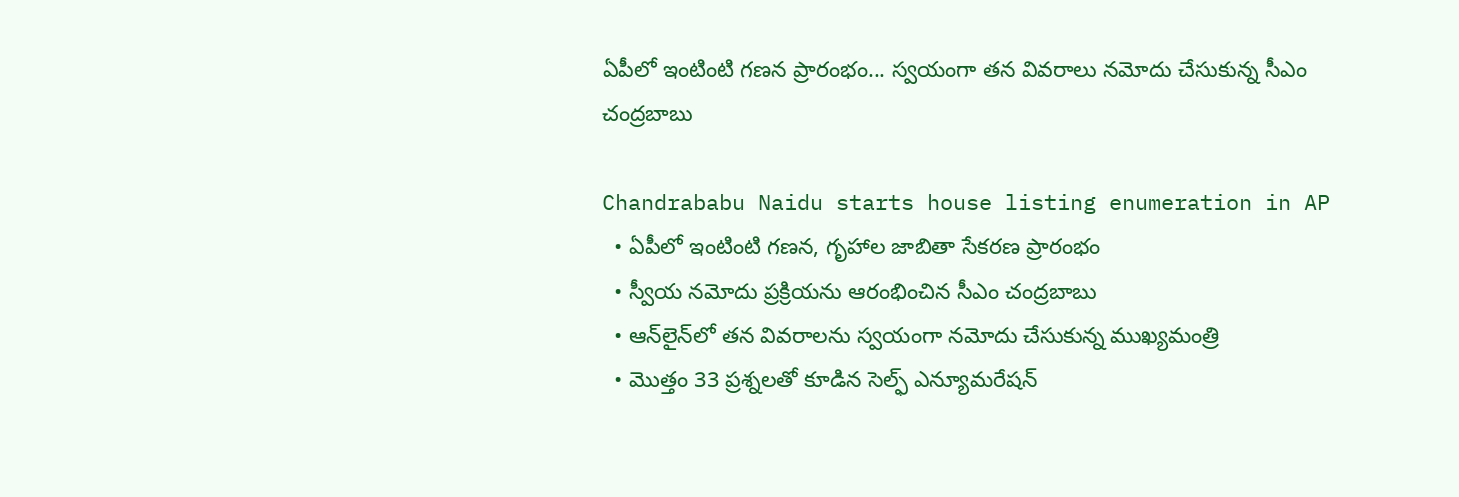ఏపీలో ఇంటింటి గణన ప్రారంభం... స్వయంగా తన వివరాలు నమోదు చేసుకున్న సీఎం చంద్రబాబు

Chandrababu Naidu starts house listing enumeration in AP
  • ఏపీలో ఇంటింటి గణన, గృహాల జాబితా సేకరణ ప్రారంభం
  • స్వీయ నమోదు ప్రక్రియను ఆరంభించిన సీఎం చంద్రబాబు
  • ఆన్‌లైన్‌లో తన వివరాలను స్వయంగా నమోదు చేసుకున్న ముఖ్యమంత్రి
  • మొత్తం 33 ప్రశ్నలతో కూడిన సెల్ఫ్ ఎన్యూమరేషన్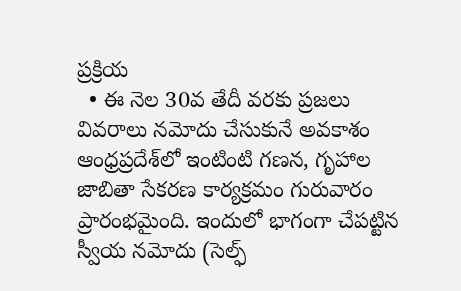ప్రక్రియ
  • ఈ నెల 30వ తేదీ వరకు ప్రజలు వివరాలు నమోదు చేసుకునే అవకాశం
ఆంధ్రప్రదేశ్‌లో ఇంటింటి గణన, గృహాల జాబితా సేకరణ కార్యక్రమం గురువారం ప్రారంభమైంది. ఇందులో భాగంగా చేపట్టిన స్వీయ నమోదు (సెల్ఫ్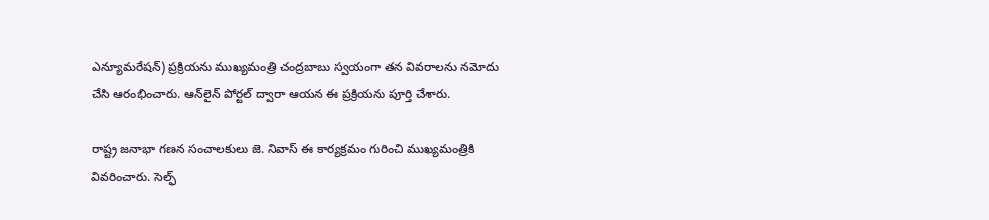ఎన్యూమరేషన్) ప్రక్రియను ముఖ్యమంత్రి చంద్రబాబు స్వయంగా తన వివరాలను నమోదు చేసి ఆరంభించారు. ఆన్‌లైన్ పోర్టల్ ద్వారా ఆయన ఈ ప్రక్రియను పూర్తి చేశారు.

రాష్ట్ర జనాభా గణన సంచాలకులు జె. నివాస్ ఈ కార్యక్రమం గురించి ముఖ్యమంత్రికి వివరించారు. సెల్ఫ్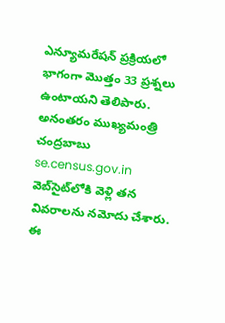ఎన్యూమరేషన్ ప్రక్రియలో భాగంగా మొత్తం 33 ప్రశ్నలు ఉంటాయని తెలిపారు. అనంతరం ముఖ్యమంత్రి చంద్రబాబు se.census.gov.in వెబ్‌సైట్‌లోకి వెళ్లి తన వివరాలను నమోదు చేశారు.
ఈ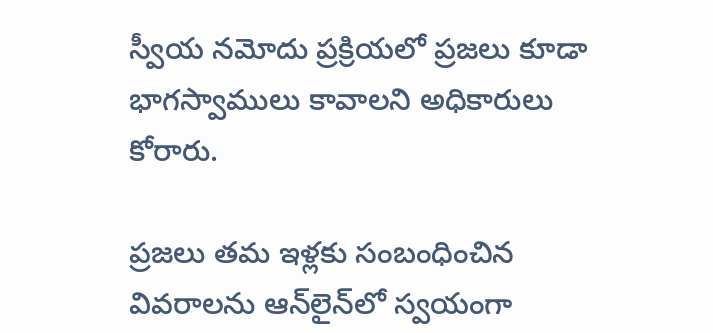స్వీయ నమోదు ప్రక్రియలో ప్రజలు కూడా భాగస్వాములు కావాలని అధికారులు కోరారు.

ప్రజలు తమ ఇళ్లకు సంబంధించిన వివరాలను ఆన్‌లైన్‌లో స్వయంగా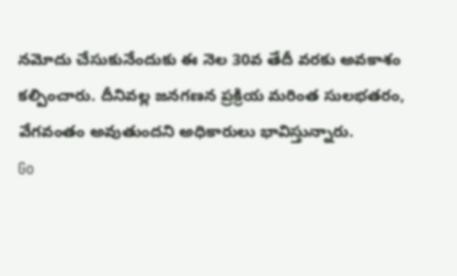నమోదు చేసుకునేందుకు ఈ నెల 30వ తేదీ వరకు అవకాశం కల్పించారు. దీనివల్ల జనగణన ప్రక్రియ మరింత సులభతరం, వేగవంతం అవుతుందని అధికారులు భావిస్తున్నారు.
Go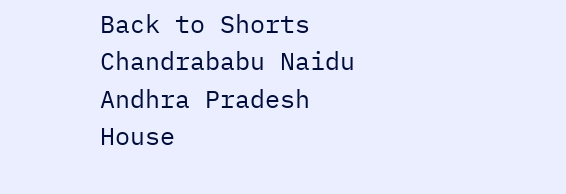Back to Shorts
Chandrababu Naidu
Andhra Pradesh
House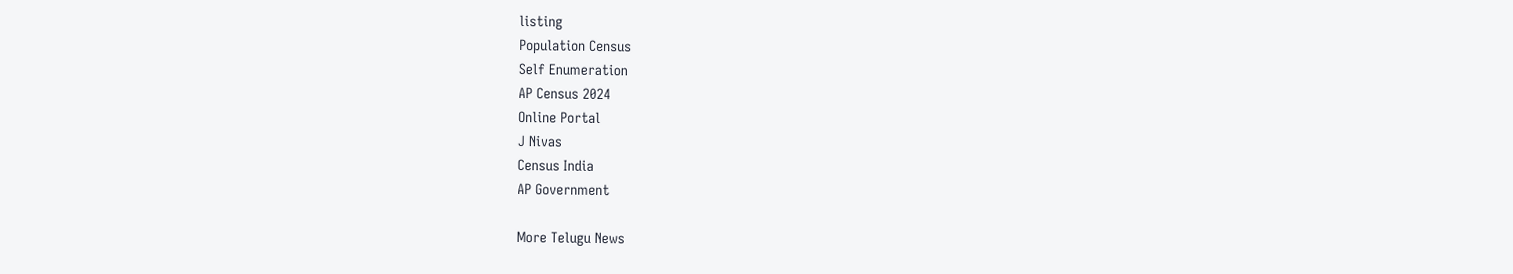listing
Population Census
Self Enumeration
AP Census 2024
Online Portal
J Nivas
Census India
AP Government

More Telugu News